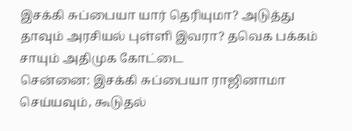இசக்கி சுப்பையா யார் தெரியுமா? அடுத்து தாவும் அரசியல் புள்ளி இவரா? தவெக பக்கம் சாயும் அதிமுக கோட்டை
சென்னை: இசக்கி சுப்பையா ராஜினாமா செய்யவும், கூடுதல்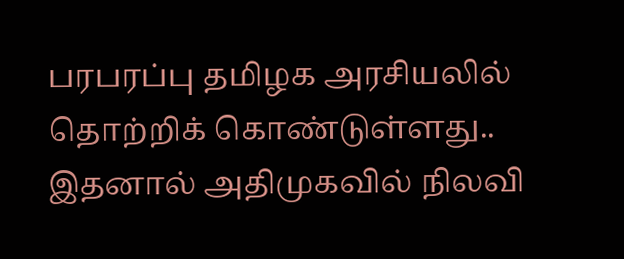பரபரப்பு தமிழக அரசியலில் தொற்றிக் கொண்டுள்ளது.. இதனால் அதிமுகவில் நிலவி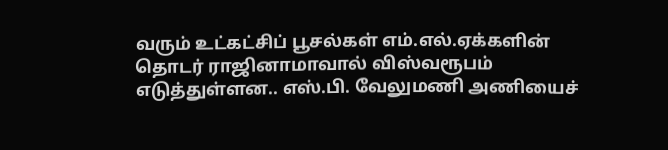வரும் உட்கட்சிப் பூசல்கள் எம்.எல்.ஏக்களின் தொடர் ராஜினாமாவால் விஸ்வரூபம் எடுத்துள்ளன.. எஸ்.பி. வேலுமணி அணியைச்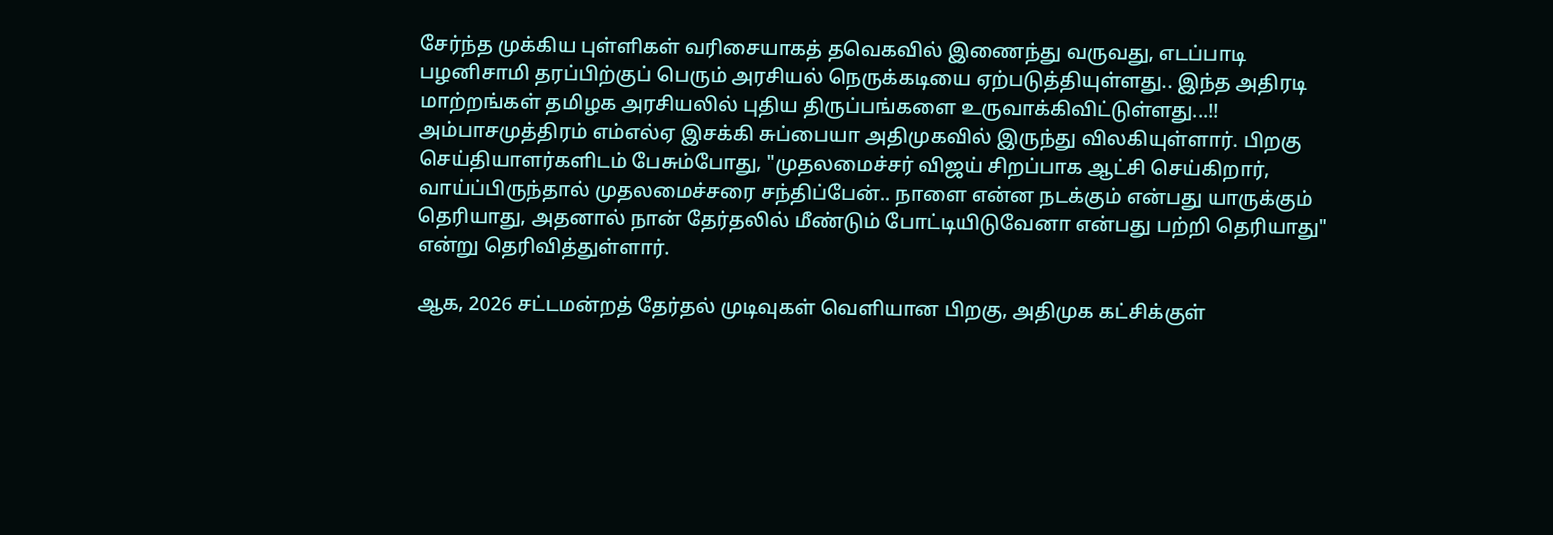சேர்ந்த முக்கிய புள்ளிகள் வரிசையாகத் தவெகவில் இணைந்து வருவது, எடப்பாடி பழனிசாமி தரப்பிற்குப் பெரும் அரசியல் நெருக்கடியை ஏற்படுத்தியுள்ளது.. இந்த அதிரடி மாற்றங்கள் தமிழக அரசியலில் புதிய திருப்பங்களை உருவாக்கிவிட்டுள்ளது...!!
அம்பாசமுத்திரம் எம்எல்ஏ இசக்கி சுப்பையா அதிமுகவில் இருந்து விலகியுள்ளார். பிறகு செய்தியாளர்களிடம் பேசும்போது, "முதலமைச்சர் விஜய் சிறப்பாக ஆட்சி செய்கிறார், வாய்ப்பிருந்தால் முதலமைச்சரை சந்திப்பேன்.. நாளை என்ன நடக்கும் என்பது யாருக்கும் தெரியாது, அதனால் நான் தேர்தலில் மீண்டும் போட்டியிடுவேனா என்பது பற்றி தெரியாது" என்று தெரிவித்துள்ளார்.

ஆக, 2026 சட்டமன்றத் தேர்தல் முடிவுகள் வெளியான பிறகு, அதிமுக கட்சிக்குள்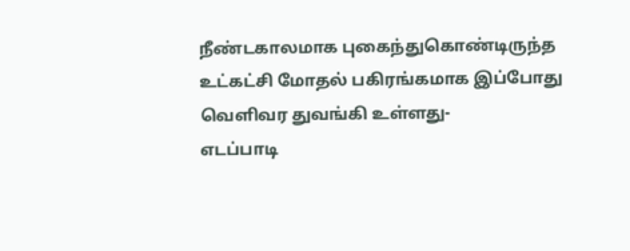நீண்டகாலமாக புகைந்துகொண்டிருந்த உட்கட்சி மோதல் பகிரங்கமாக இப்போது வெளிவர துவங்கி உள்ளது-
எடப்பாடி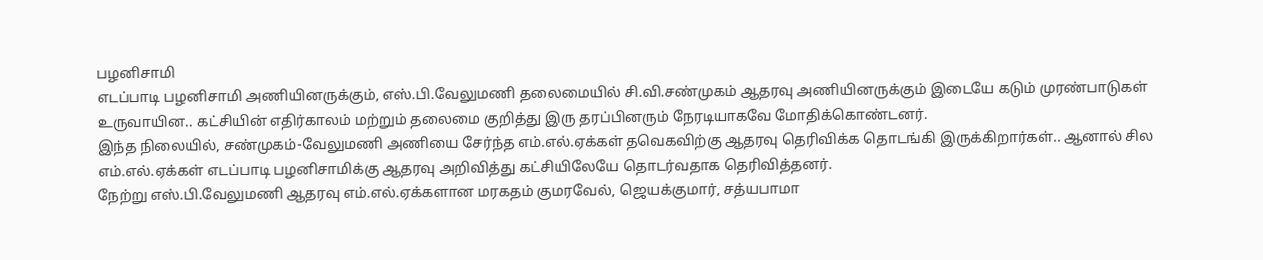பழனிசாமி
எடப்பாடி பழனிசாமி அணியினருக்கும், எஸ்.பி.வேலுமணி தலைமையில் சி.வி.சண்முகம் ஆதரவு அணியினருக்கும் இடையே கடும் முரண்பாடுகள் உருவாயின.. கட்சியின் எதிர்காலம் மற்றும் தலைமை குறித்து இரு தரப்பினரும் நேரடியாகவே மோதிக்கொண்டனர்.
இந்த நிலையில், சண்முகம்-வேலுமணி அணியை சேர்ந்த எம்.எல்.ஏக்கள் தவெகவிற்கு ஆதரவு தெரிவிக்க தொடங்கி இருக்கிறார்கள்.. ஆனால் சில எம்.எல்.ஏக்கள் எடப்பாடி பழனிசாமிக்கு ஆதரவு அறிவித்து கட்சியிலேயே தொடர்வதாக தெரிவித்தனர்.
நேற்று எஸ்.பி.வேலுமணி ஆதரவு எம்.எல்.ஏக்களான மரகதம் குமரவேல், ஜெயக்குமார், சத்யபாமா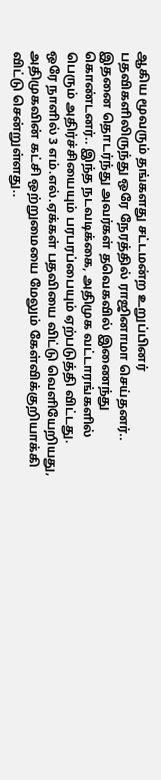ஆகிய மூவரும் தங்களது சட்டமன்ற உறுப்பினர் பதவிகளிலிருந்து ஒரே நேரத்தில் ராஜினாமா செய்தனர்.. இதனை தொடர்ந்து அவர்கள் தவெகவில் இணைந்து கொண்டனர்.. இந்த நடவடிக்கை, அதிமுக வட்டாரங்களில் பெரும் அதிர்ச்சியையும் பரபரப்பையும் ஏற்படுத்தி விட்டது.
ஒரே நாளில் 3 எம்.எல்.ஏக்கள் பதவியை விட்டு வெளியேறியது, அதிமுகவின் கட்சி ஒற்றுமையை மேலும் கேள்விக்குறியாக்கி விட்டு சென்றுள்ளது..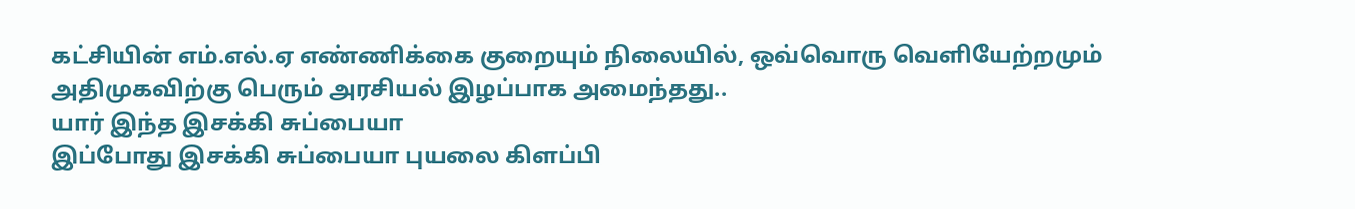கட்சியின் எம்.எல்.ஏ எண்ணிக்கை குறையும் நிலையில், ஒவ்வொரு வெளியேற்றமும் அதிமுகவிற்கு பெரும் அரசியல் இழப்பாக அமைந்தது..
யார் இந்த இசக்கி சுப்பையா
இப்போது இசக்கி சுப்பையா புயலை கிளப்பி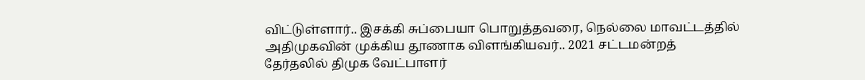விட்டுள்ளார்.. இசக்கி சுப்பையா பொறுத்தவரை, நெல்லை மாவட்டத்தில் அதிமுகவின் முக்கிய தூணாக விளங்கியவர்.. 2021 சட்டமன்றத் தேர்தலில் திமுக வேட்பாளர்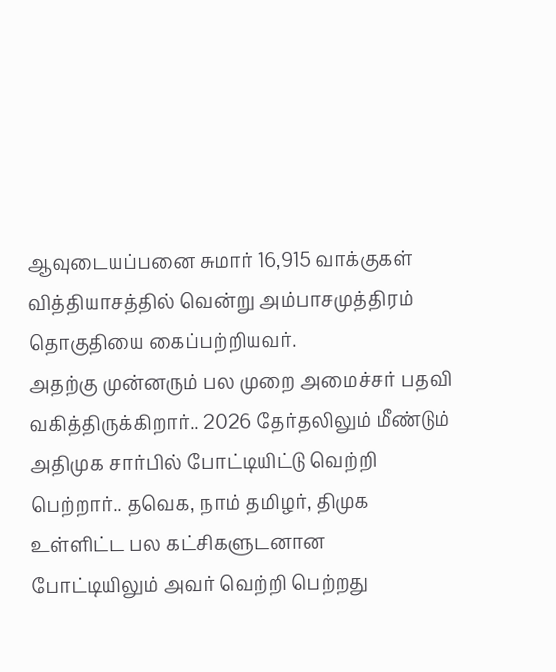ஆவுடையப்பனை சுமார் 16,915 வாக்குகள் வித்தியாசத்தில் வென்று அம்பாசமுத்திரம் தொகுதியை கைப்பற்றியவர்.
அதற்கு முன்னரும் பல முறை அமைச்சர் பதவி வகித்திருக்கிறார்.. 2026 தேர்தலிலும் மீண்டும் அதிமுக சார்பில் போட்டியிட்டு வெற்றி பெற்றார்.. தவெக, நாம் தமிழர், திமுக உள்ளிட்ட பல கட்சிகளுடனான போட்டியிலும் அவர் வெற்றி பெற்றது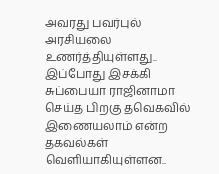அவரது பவர்புல் அரசியலை உணர்த்தியுள்ளது..
இப்போது இசக்கி சுப்பையா ராஜினாமா செய்த பிறகு தவெகவில் இணையலாம் என்ற தகவல்கள் வெளியாகியுள்ளன..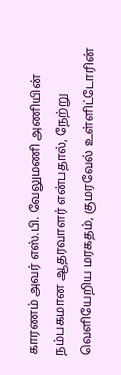காரணம் அவர் எஸ்.பி. வேலுமணி அணியின் நம்பகமான ஆதரவாளர் என்பதால், நேற்று வெளியேறிய மரகதம், குமரவேல் உள்ளிட்டோரின்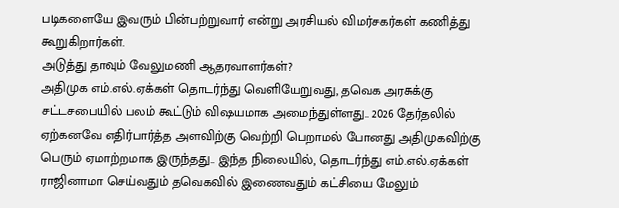படிகளையே இவரும் பின்பற்றுவார் என்று அரசியல் விமர்சகர்கள் கணித்து கூறுகிறார்கள்.
அடுத்து தாவும் வேலுமணி ஆதரவாளர்கள்?
அதிமுக எம்.எல்.ஏக்கள் தொடர்ந்து வெளியேறுவது, தவெக அரசுக்கு சட்டசபையில் பலம் கூட்டும் விஷயமாக அமைந்துள்ளது.. 2026 தேர்தலில் ஏற்கனவே எதிர்பார்த்த அளவிற்கு வெற்றி பெறாமல் போனது அதிமுகவிற்கு பெரும் ஏமாற்றமாக இருந்தது.. இந்த நிலையில், தொடர்ந்து எம்.எல்.ஏக்கள் ராஜினாமா செய்வதும் தவெகவில் இணைவதும் கட்சியை மேலும்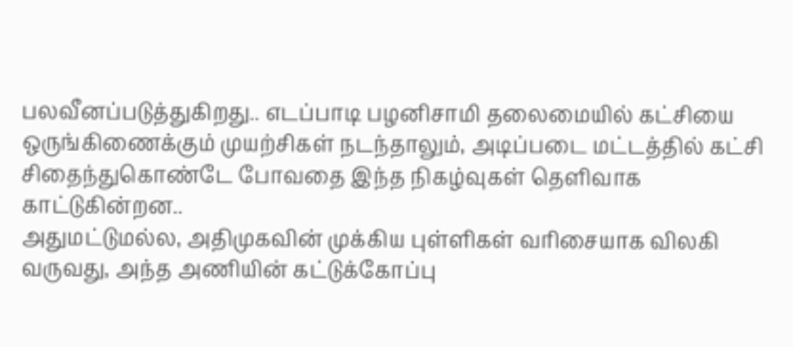பலவீனப்படுத்துகிறது.. எடப்பாடி பழனிசாமி தலைமையில் கட்சியை ஒருங்கிணைக்கும் முயற்சிகள் நடந்தாலும், அடிப்படை மட்டத்தில் கட்சி சிதைந்துகொண்டே போவதை இந்த நிகழ்வுகள் தெளிவாக காட்டுகின்றன..
அதுமட்டுமல்ல, அதிமுகவின் முக்கிய புள்ளிகள் வரிசையாக விலகி வருவது, அந்த அணியின் கட்டுக்கோப்பு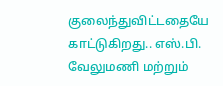குலைந்துவிட்டதையே காட்டுகிறது.. எஸ்.பி. வேலுமணி மற்றும்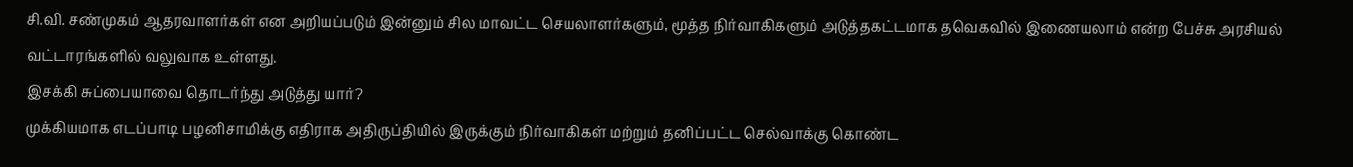சி.வி. சண்முகம் ஆதரவாளர்கள் என அறியப்படும் இன்னும் சில மாவட்ட செயலாளர்களும், மூத்த நிர்வாகிகளும் அடுத்தகட்டமாக தவெகவில் இணையலாம் என்ற பேச்சு அரசியல் வட்டாரங்களில் வலுவாக உள்ளது.
இசக்கி சுப்பையாவை தொடர்ந்து அடுத்து யார்?
முக்கியமாக எடப்பாடி பழனிசாமிக்கு எதிராக அதிருப்தியில் இருக்கும் நிர்வாகிகள் மற்றும் தனிப்பட்ட செல்வாக்கு கொண்ட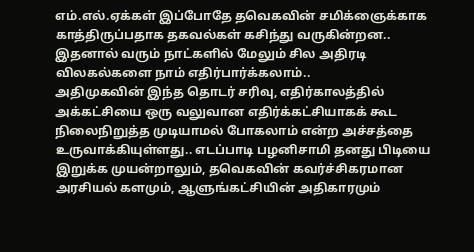எம்.எல்.ஏக்கள் இப்போதே தவெகவின் சமிக்ஞைக்காக காத்திருப்பதாக தகவல்கள் கசிந்து வருகின்றன.. இதனால் வரும் நாட்களில் மேலும் சில அதிரடி விலகல்களை நாம் எதிர்பார்க்கலாம்..
அதிமுகவின் இந்த தொடர் சரிவு, எதிர்காலத்தில் அக்கட்சியை ஒரு வலுவான எதிர்க்கட்சியாகக் கூட நிலைநிறுத்த முடியாமல் போகலாம் என்ற அச்சத்தை உருவாக்கியுள்ளது.. எடப்பாடி பழனிசாமி தனது பிடியை இறுக்க முயன்றாலும், தவெகவின் கவர்ச்சிகரமான அரசியல் களமும், ஆளுங்கட்சியின் அதிகாரமும்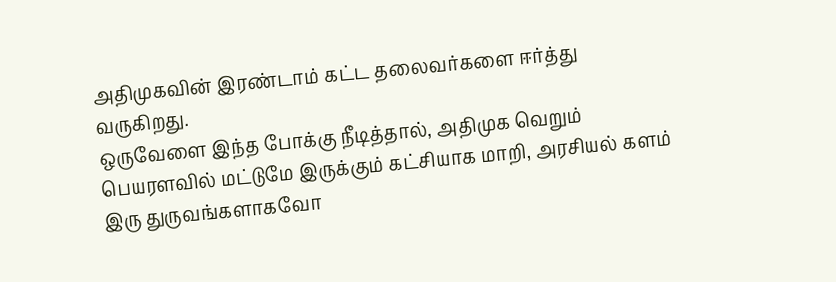அதிமுகவின் இரண்டாம் கட்ட தலைவர்களை ஈர்த்து வருகிறது.
ஒருவேளை இந்த போக்கு நீடித்தால், அதிமுக வெறும் பெயரளவில் மட்டுமே இருக்கும் கட்சியாக மாறி, அரசியல் களம் இரு துருவங்களாகவோ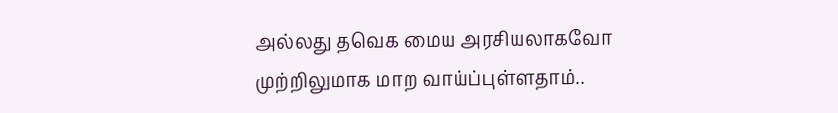அல்லது தவெக மைய அரசியலாகவோ முற்றிலுமாக மாற வாய்ப்புள்ளதாம்..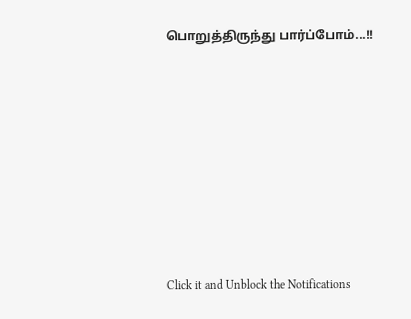பொறுத்திருந்து பார்ப்போம்...!!












Click it and Unblock the Notifications